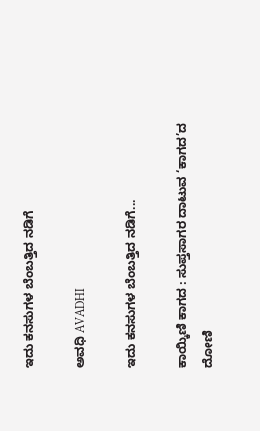ಇದು ಕನಸುಗಳ ಬೆಂಬತ್ತಿದ ನಡಿಗೆ‍

ಅವಧಿ AVADHI

ಇದು ಕನಸುಗಳ ಬೆಂಬತ್ತಿದ ನಡಿಗೆ...

ಕಾಯ್ಕಿಣಿ ಕಾಗದ : ಸುಪ್ತಸಾಗರ ದಾಟುವ ‘ಕಾಗದ’ದ ದೋಣಿ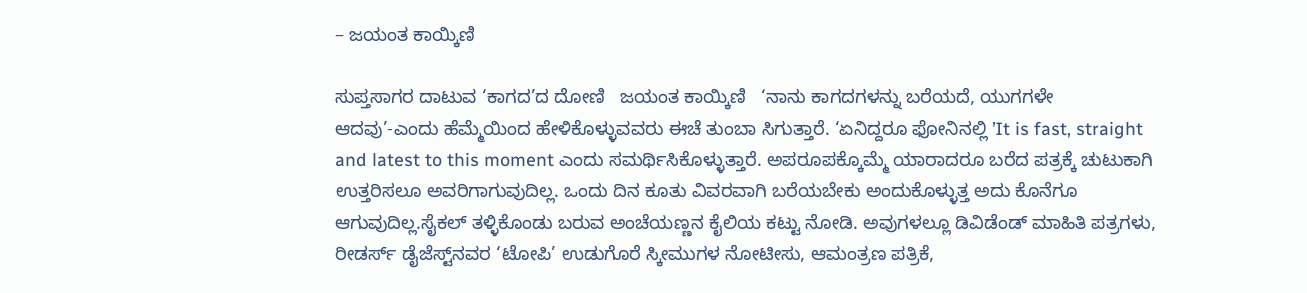– ಜಯಂತ ಕಾಯ್ಕಿಣಿ

ಸುಪ್ತಸಾಗರ ದಾಟುವ ‘ಕಾಗದ’ದ ದೋಣಿ   ಜಯಂತ ಕಾಯ್ಕಿಣಿ   ‘ನಾನು ಕಾಗದಗಳನ್ನು ಬರೆಯದೆ, ಯುಗಗಳೇ ಆದವು’-ಎಂದು ಹೆಮ್ಮೆಯಿಂದ ಹೇಳಿಕೊಳ್ಳುವವರು ಈಚೆ ತುಂಬಾ ಸಿಗುತ್ತಾರೆ. ‘ಏನಿದ್ದರೂ ಫೋನಿನಲ್ಲಿ ’It is fast, straight and latest to this moment ಎಂದು ಸಮರ್ಥಿಸಿಕೊಳ್ಳುತ್ತಾರೆ. ಅಪರೂಪಕ್ಕೊಮ್ಮೆ ಯಾರಾದರೂ ಬರೆದ ಪತ್ರಕ್ಕೆ ಚುಟುಕಾಗಿ ಉತ್ತರಿಸಲೂ ಅವರಿಗಾಗುವುದಿಲ್ಲ. ಒಂದು ದಿನ ಕೂತು ವಿವರವಾಗಿ ಬರೆಯಬೇಕು ಅಂದುಕೊಳ್ಳುತ್ತ ಅದು ಕೊನೆಗೂ ಆಗುವುದಿಲ್ಲ.ಸೈಕಲ್ ತಳ್ಳಿಕೊಂಡು ಬರುವ ಅಂಚೆಯಣ್ಣನ ಕೈಲಿಯ ಕಟ್ಟು ನೋಡಿ. ಅವುಗಳಲ್ಲೂ ಡಿವಿಡೆಂಡ್ ಮಾಹಿತಿ ಪತ್ರಗಳು, ರೀಡರ್ಸ್ ಡೈಜೆಸ್ಟ್‌ನವರ ‘ಟೋಪಿ’ ಉಡುಗೊರೆ ಸ್ಕೀಮುಗಳ ನೋಟೀಸು, ಆಮಂತ್ರಣ ಪತ್ರಿಕೆ,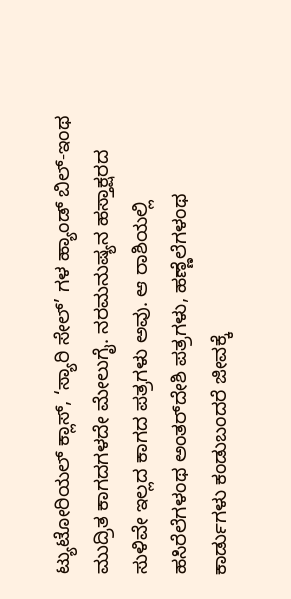ಟ್ಯುಟೋರಿಯಲ್ ಕ್ಲಾಸ್, ‘ಸ್ಯಾರಿ ಸೇಲ್’ ಗಳ ಹ್ಯಾಂಡ್ ಬಿಲ್-ಇಂಥ ಮುದ್ರಿತ ಕಾಗದಗಳದೇ ಮೇಲುಗೈ. ನರಮನುಷ್ಯನ ಹಸ್ತಾಕ್ಷರದ ಸುಳಿವೇ ಇಲ್ಲದ ಕಾಗದ ಪತ್ರಗಳು ಅವು. ಆ ರಾಶಿಯಲ್ಲಿ ಹಸಿರೆಲೆಗಳಂಥ ಅಂತರ್‌ದೇಶಿ ಪತ್ರಗಳು, ಹಣ್ಣೆಲೆಗಳಂಥ ಕಾರ್ಡುಗಳು ಕಂಡುಬಂದರೆ ಜೀವಕ್ಕೆ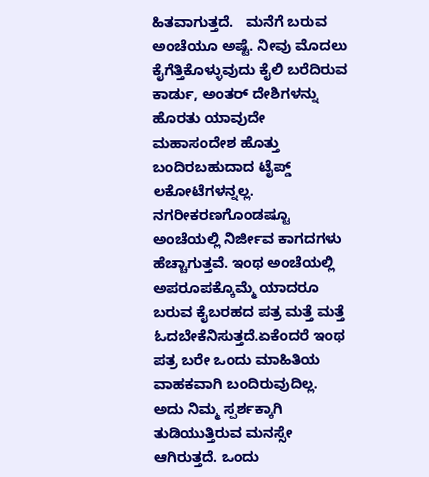ಹಿತವಾಗುತ್ತದೆ.   ಮನೆಗೆ ಬರುವ ಅಂಚೆಯೂ ಅಷ್ಟೆ. ನೀವು ಮೊದಲು ಕೈಗೆತ್ತಿಕೊಳ್ಳುವುದು ಕೈಲಿ ಬರೆದಿರುವ ಕಾರ್ಡು, ಅಂತರ್ ದೇಶಿಗಳನ್ನು ಹೊರತು ಯಾವುದೇ ಮಹಾಸಂದೇಶ ಹೊತ್ತು ಬಂದಿರಬಹುದಾದ ಟೈಪ್ಡ್ ಲಕೋಟೆಗಳನ್ನಲ್ಲ. ನಗರೀಕರಣಗೊಂಡಷ್ಟೂ ಅಂಚೆಯಲ್ಲಿ ನಿರ್ಜೀವ ಕಾಗದಗಳು ಹೆಚ್ಚಾಗುತ್ತವೆ. ಇಂಥ ಅಂಚೆಯಲ್ಲಿ ಅಪರೂಪಕ್ಕೊಮ್ಮೆ ಯಾದರೂ ಬರುವ ಕೈಬರಹದ ಪತ್ರ ಮತ್ತೆ ಮತ್ತೆ ಓದಬೇಕೆನಿಸುತ್ತದೆ.ಏಕೆಂದರೆ ಇಂಥ ಪತ್ರ ಬರೇ ಒಂದು ಮಾಹಿತಿಯ ವಾಹಕವಾಗಿ ಬಂದಿರುವುದಿಲ್ಲ. ಅದು ನಿಮ್ಮ ಸ್ಪರ್ಶಕ್ಕಾಗಿ ತುಡಿಯುತ್ತಿರುವ ಮನಸ್ಸೇ ಆಗಿರುತ್ತದೆ. ಒಂದು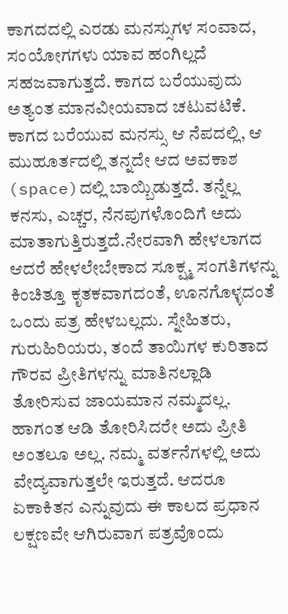ಕಾಗದದಲ್ಲಿ ಎರಡು ಮನಸ್ಸುಗಳ ಸಂವಾದ, ಸಂಯೋಗಗಳು ಯಾವ ಹಂಗಿಲ್ಲದೆ ಸಹಜವಾಗುತ್ತದೆ. ಕಾಗದ ಬರೆಯುವುದು ಅತ್ಯಂತ ಮಾನವೀಯವಾದ ಚಟುವಟಿಕೆ. ಕಾಗದ ಬರೆಯುವ ಮನಸ್ಸು ಆ ನೆಪದಲ್ಲಿ, ಆ ಮುಹೂರ್ತದಲ್ಲಿ ತನ್ನದೇ ಆದ ಅವಕಾಶ (space)ದಲ್ಲಿ ಬಾಯ್ಬಿಡುತ್ತದೆ. ತನ್ನೆಲ್ಲ ಕನಸು, ಎಚ್ಚರ, ನೆನಪುಗಳೊಂದಿಗೆ ಅದು ಮಾತಾಗುತ್ತಿರುತ್ತದೆ.ನೇರವಾಗಿ ಹೇಳಲಾಗದ ಆದರೆ ಹೇಳಲೇಬೇಕಾದ ಸೂಕ್ಷ್ಮ ಸಂಗತಿಗಳನ್ನು ಕಿಂಚಿತ್ತೂ ಕೃತಕವಾಗದಂತೆ, ಊನಗೊಳ್ಳದಂತೆ ಒಂದು ಪತ್ರ ಹೇಳಬಲ್ಲದು. ಸ್ನೇಹಿತರು, ಗುರುಹಿರಿಯರು, ತಂದೆ ತಾಯಿಗಳ ಕುರಿತಾದ ಗೌರವ ಪ್ರೀತಿಗಳನ್ನು ಮಾತಿನಲ್ಲಾಡಿ ತೋರಿಸುವ ಜಾಯಮಾನ ನಮ್ಮದಲ್ಲ. ಹಾಗಂತ ಆಡಿ ತೋರಿಸಿದರೇ ಅದು ಪ್ರೀತಿ ಅಂತಲೂ ಅಲ್ಲ. ನಮ್ಮ ವರ್ತನೆಗಳಲ್ಲಿ ಅದು ವೇದ್ಯವಾಗುತ್ತಲೇ ಇರುತ್ತದೆ. ಆದರೂ ಏಕಾಕಿತನ ಎನ್ನುವುದು ಈ ಕಾಲದ ಪ್ರಧಾನ ಲಕ್ಷಣವೇ ಆಗಿರುವಾಗ ಪತ್ರವೊಂದು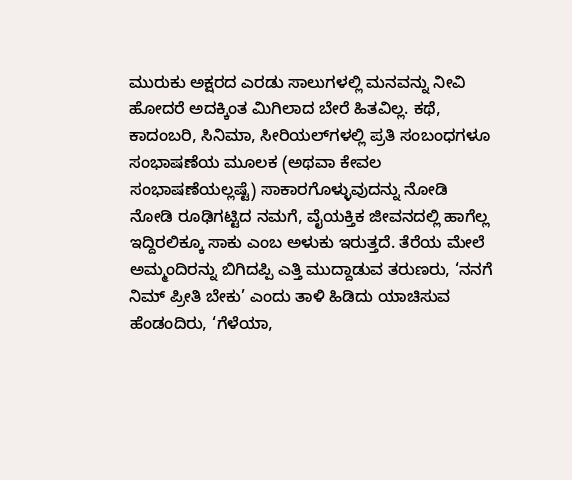ಮುರುಕು ಅಕ್ಷರದ ಎರಡು ಸಾಲುಗಳಲ್ಲಿ ಮನವನ್ನು ನೀವಿ ಹೋದರೆ ಅದಕ್ಕಿಂತ ಮಿಗಿಲಾದ ಬೇರೆ ಹಿತವಿಲ್ಲ. ಕಥೆ, ಕಾದಂಬರಿ, ಸಿನಿಮಾ, ಸೀರಿಯಲ್‌ಗಳಲ್ಲಿ ಪ್ರತಿ ಸಂಬಂಧಗಳೂ ಸಂಭಾಷಣೆಯ ಮೂಲಕ (ಅಥವಾ ಕೇವಲ ಸಂಭಾಷಣೆಯಲ್ಲಷ್ಟೆ) ಸಾಕಾರಗೊಳ್ಳುವುದನ್ನು ನೋಡಿ ನೋಡಿ ರೂಢಿಗಟ್ಟಿದ ನಮಗೆ, ವೈಯಕ್ತಿಕ ಜೀವನದಲ್ಲಿ ಹಾಗೆಲ್ಲ ಇದ್ದಿರಲಿಕ್ಕೂ ಸಾಕು ಎಂಬ ಅಳುಕು ಇರುತ್ತದೆ. ತೆರೆಯ ಮೇಲೆ ಅಮ್ಮಂದಿರನ್ನು ಬಿಗಿದಪ್ಪಿ ಎತ್ತಿ ಮುದ್ದಾಡುವ ತರುಣರು, ‘ನನಗೆ ನಿಮ್ ಪ್ರೀತಿ ಬೇಕು’ ಎಂದು ತಾಳಿ ಹಿಡಿದು ಯಾಚಿಸುವ ಹೆಂಡಂದಿರು, ‘ಗೆಳೆಯಾ,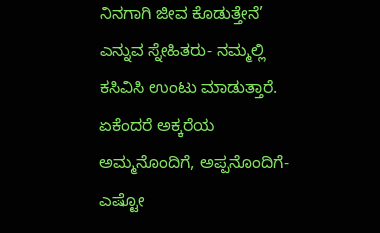ನಿನಗಾಗಿ ಜೀವ ಕೊಡುತ್ತೇನೆ’ ಎನ್ನುವ ಸ್ನೇಹಿತರು- ನಮ್ಮಲ್ಲಿ ಕಸಿವಿಸಿ ಉಂಟು ಮಾಡುತ್ತಾರೆ. ಏಕೆಂದರೆ ಅಕ್ಕರೆಯ ಅಮ್ಮನೊಂದಿಗೆ, ಅಪ್ಪನೊಂದಿಗೆ-ಎಷ್ಟೋ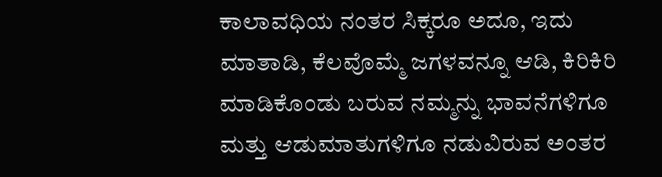ಕಾಲಾವಧಿಯ ನಂತರ ಸಿಕ್ಕರೂ ಅದೂ, ಇದು ಮಾತಾಡಿ, ಕೆಲವೊಮ್ಮೆ ಜಗಳವನ್ನೂ ಆಡಿ, ಕಿರಿಕಿರಿ ಮಾಡಿಕೊಂಡು ಬರುವ ನಮ್ಮನ್ನು ಭಾವನೆಗಳಿಗೂ ಮತ್ತು ಆಡುಮಾತುಗಳಿಗೂ ನಡುವಿರುವ ಅಂತರ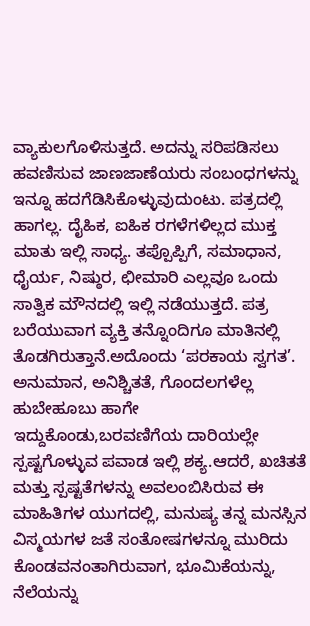ವ್ಯಾಕುಲಗೊಳಿಸುತ್ತದೆ. ಅದನ್ನು ಸರಿಪಡಿಸಲು ಹವಣಿಸುವ ಜಾಣಜಾಣೆಯರು ಸಂಬಂಧಗಳನ್ನು ಇನ್ನೂ ಹದಗೆಡಿಸಿಕೊಳ್ಳುವುದುಂಟು. ಪತ್ರದಲ್ಲಿ ಹಾಗಲ್ಲ. ದೈಹಿಕ, ಐಹಿಕ ರಗಳೆಗಳಿಲ್ಲದ ಮುಕ್ತ ಮಾತು ಇಲ್ಲಿ ಸಾಧ್ಯ. ತಪ್ಪೊಪ್ಪಿಗೆ, ಸಮಾಧಾನ, ಧೈರ್ಯ, ನಿಷ್ಠುರ, ಛೀಮಾರಿ ಎಲ್ಲವೂ ಒಂದು ಸಾತ್ವಿಕ ಮೌನದಲ್ಲಿ ಇಲ್ಲಿ ನಡೆಯುತ್ತದೆ. ಪತ್ರ ಬರೆಯುವಾಗ ವ್ಯಕ್ತಿ ತನ್ನೊಂದಿಗೂ ಮಾತಿನಲ್ಲಿ ತೊಡಗಿರುತ್ತಾನೆ.ಅದೊಂದು ‘ಪರಕಾಯ ಸ್ವಗತ’. ಅನುಮಾನ, ಅನಿಶ್ಚಿತತೆ, ಗೊಂದಲಗಳೆಲ್ಲ ಹುಬೇಹೂಬು ಹಾಗೇ ಇದ್ದುಕೊಂಡು,ಬರವಣಿಗೆಯ ದಾರಿಯಲ್ಲೇ ಸ್ಪಷ್ಟಗೊಳ್ಳುವ ಪವಾಡ ಇಲ್ಲಿ ಶಕ್ಯ.ಆದರೆ, ಖಚಿತತೆ ಮತ್ತು ಸ್ಪಷ್ಟತೆಗಳನ್ನು ಅವಲಂಬಿಸಿರುವ ಈ ಮಾಹಿತಿಗಳ ಯುಗದಲ್ಲಿ, ಮನುಷ್ಯ ತನ್ನ ಮನಸ್ಸಿನ ವಿಸ್ಮಯಗಳ ಜತೆ ಸಂತೋಷಗಳನ್ನೂ ಮುರಿದು ಕೊಂಡವನಂತಾಗಿರುವಾಗ, ಭೂಮಿಕೆಯನ್ನು, ನೆಲೆಯನ್ನು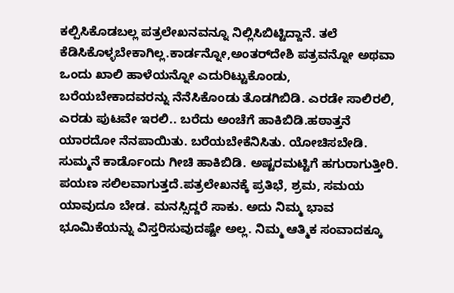ಕಲ್ಪಿಸಿಕೊಡಬಲ್ಲ ಪತ್ರಲೇಖನವನ್ನೂ ನಿಲ್ಲಿಸಿಬಿಟ್ಟಿದ್ದಾನೆ. ತಲೆ ಕೆಡಿಸಿಕೊಳ್ಳಬೇಕಾಗಿಲ್ಲ.ಕಾರ್ಡನ್ನೋ,ಅಂತರ್‌ದೇಶಿ ಪತ್ರವನ್ನೋ ಅಥವಾ ಒಂದು ಖಾಲಿ ಹಾಳೆಯನ್ನೋ ಎದುರಿಟ್ಟುಕೊಂಡು, ಬರೆಯಬೇಕಾದವರನ್ನು ನೆನೆಸಿಕೊಂಡು ತೊಡಗಿಬಿಡಿ. ಎರಡೇ ಸಾಲಿರಲಿ, ಎರಡು ಪುಟವೇ ಇರಲಿ.. ಬರೆದು ಅಂಚೆಗೆ ಹಾಕಿಬಿಡಿ.ಹಠಾತ್ತನೆ ಯಾರದೋ ನೆನಪಾಯಿತು. ಬರೆಯಬೇಕೆನಿಸಿತು. ಯೋಚಿಸಬೇಡಿ. ಸುಮ್ಮನೆ ಕಾರ್ಡೊಂದು ಗೀಚಿ ಹಾಕಿಬಿಡಿ. ಅಷ್ಟರಮಟ್ಟಿಗೆ ಹಗುರಾಗುತ್ತೀರಿ. ಪಯಣ ಸಲಿಲವಾಗುತ್ತದೆ.ಪತ್ರಲೇಖನಕ್ಕೆ ಪ್ರತಿಭೆ, ಶ್ರಮ, ಸಮಯ ಯಾವುದೂ ಬೇಡ. ಮನಸ್ಸಿದ್ದರೆ ಸಾಕು. ಅದು ನಿಮ್ಮ ಭಾವ ಭೂಮಿಕೆಯನ್ನು ವಿಸ್ತರಿಸುವುದಷ್ಟೇ ಅಲ್ಲ. ನಿಮ್ಮ ಆತ್ಮಿಕ ಸಂವಾದಕ್ಕೂ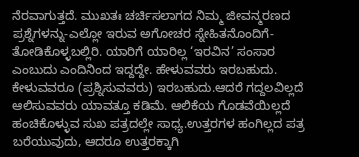ನೆರವಾಗುತ್ತದೆ. ಮುಖತಃ ಚರ್ಚಿಸಲಾಗದ ನಿಮ್ಮ ಜೀವನ್ಮರಣದ ಪ್ರಶ್ನೆಗಳನ್ನು-ಎಲ್ಲೋ ಇರುವ ಅಗೋಚರ ಸ್ನೇಹಿತನೊಂದಿಗೆ-ತೋಡಿಕೊಳ್ಳಬಲ್ಲಿರಿ. ಯಾರಿಗೆ ಯಾರಿಲ್ಲ ‘ಇರವಿನ’ ಸಂಸಾರ ಎಂಬುದು ಎಂದಿನಿಂದ ಇದ್ದದ್ದೇ. ಹೇಳುವವರು ಇರಬಹುದು. ಕೇಳುವವರೂ (ಪ್ರಶ್ನಿಸುವವರು) ಇರಬಹುದು.ಆದರೆ ಗದ್ದಲವಿಲ್ಲದೆ ಆಲಿಸುವವರು ಯಾವತ್ತೂ ಕಡಿಮೆ. ಆಲಿಕೆಯ ಗೊಡವೆಯಿಲ್ಲದೆ ಹಂಚಿಕೊಳ್ಳುವ ಸುಖ ಪತ್ರದಲ್ಲೇ ಸಾಧ್ಯ.ಉತ್ತರಗಳ ಹಂಗಿಲ್ಲದ ಪತ್ರ ಬರೆಯುವುದು, ಆದರೂ ಉತ್ತರಕ್ಕಾಗಿ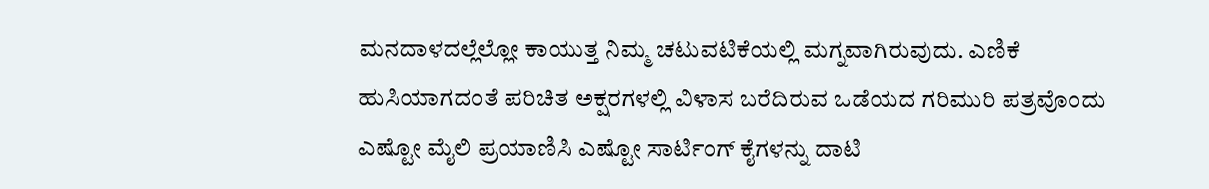ಮನದಾಳದಲ್ಲೆಲ್ಲೋ ಕಾಯುತ್ತ ನಿಮ್ಮ ಚಟುವಟಿಕೆಯಲ್ಲಿ ಮಗ್ನವಾಗಿರುವುದು. ಎಣಿಕೆ ಹುಸಿಯಾಗದಂತೆ ಪರಿಚಿತ ಅಕ್ಷರಗಳಲ್ಲಿ ವಿಳಾಸ ಬರೆದಿರುವ ಒಡೆಯದ ಗರಿಮುರಿ ಪತ್ರವೊಂದು ಎಷ್ಟೋ ಮೈಲಿ ಪ್ರಯಾಣಿಸಿ ಎಷ್ಟೋ ಸಾರ್ಟಿಂಗ್ ಕೈಗಳನ್ನು ದಾಟಿ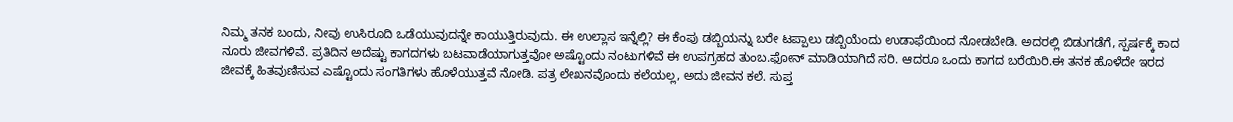ನಿಮ್ಮ ತನಕ ಬಂದು, ನೀವು ಉಸಿರೂದಿ ಒಡೆಯುವುದನ್ನೇ ಕಾಯುತ್ತಿರುವುದು. ಈ ಉಲ್ಲಾಸ ಇನ್ನೆಲ್ಲಿ? ಈ ಕೆಂಪು ಡಬ್ಬಿಯನ್ನು ಬರೇ ಟಪ್ಪಾಲು ಡಬ್ಬಿಯೆಂದು ಉಡಾಫೆಯಿಂದ ನೋಡಬೇಡಿ. ಅದರಲ್ಲಿ ಬಿಡುಗಡೆಗೆ, ಸ್ಪರ್ಷಕ್ಕೆ ಕಾದ ನೂರು ಜೀವಗಳಿವೆ. ಪ್ರತಿದಿನ ಅದೆಷ್ಟು ಕಾಗದಗಳು ಬಟವಾಡೆಯಾಗುತ್ತವೋ ಅಷ್ಟೊಂದು ನಂಟುಗಳಿವೆ ಈ ಉಪಗ್ರಹದ ತುಂಬ.ಫೋನ್ ಮಾಡಿಯಾಗಿದೆ ಸರಿ. ಆದರೂ ಒಂದು ಕಾಗದ ಬರೆಯಿರಿ.ಈ ತನಕ ಹೊಳೆದೇ ಇರದ ಜೀವಕ್ಕೆ ಹಿತವುಣಿಸುವ ಎಷ್ಟೊಂದು ಸಂಗತಿಗಳು ಹೊಳೆಯುತ್ತವೆ ನೋಡಿ. ಪತ್ರ ಲೇಖನವೊಂದು ಕಲೆಯಲ್ಲ, ಅದು ಜೀವನ ಕಲೆ. ಸುಪ್ತ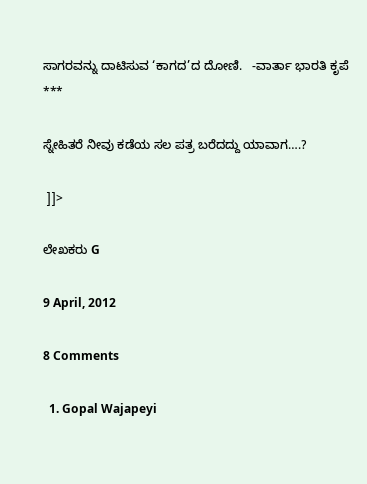ಸಾಗರವನ್ನು ದಾಟಿಸುವ ‘ಕಾಗದ’ದ ದೋಣಿ.   -ವಾರ್ತಾ ಭಾರತಿ ಕೃಪೆ ***

ಸ್ನೇಹಿತರೆ ನೀವು ಕಡೆಯ ಸಲ ಪತ್ರ ಬರೆದದ್ದು ಯಾವಾಗ….?

 ]]>

ಲೇಖಕರು G

9 April, 2012

8 Comments

  1. Gopal Wajapeyi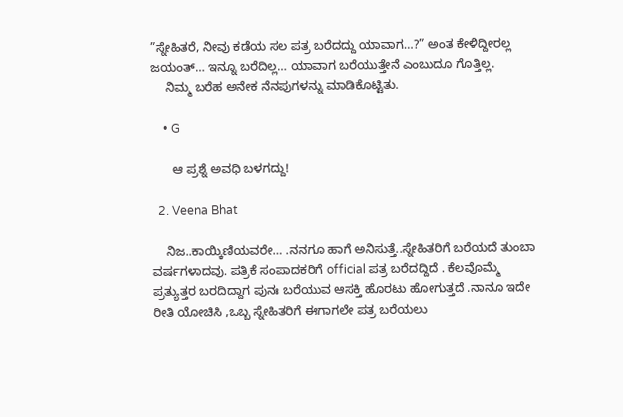”ಸ್ನೇಹಿತರೆ, ನೀವು ಕಡೆಯ ಸಲ ಪತ್ರ ಬರೆದದ್ದು ಯಾವಾಗ…?” ಅಂತ ಕೇಳಿದ್ದೀರಲ್ಲ ಜಯಂತ್… ಇನ್ನೂ ಬರೆದಿಲ್ಲ… ಯಾವಾಗ ಬರೆಯುತ್ತೇನೆ ಎಂಬುದೂ ಗೊತ್ತಿಲ್ಲ.
    ನಿಮ್ಮ ಬರೆಹ ಅನೇಕ ನೆನಪುಗಳನ್ನು ಮಾಡಿಕೊಟ್ಟಿತು.

    • G

      ಆ ಪ್ರಶ್ನೆ ಅವಧಿ ಬಳಗದ್ದು!

  2. Veena Bhat

    ನಿಜ..ಕಾಯ್ಕಿಣಿಯವರೇ… .ನನಗೂ ಹಾಗೆ ಅನಿಸುತ್ತೆ..ಸ್ನೇಹಿತರಿಗೆ ಬರೆಯದೆ ತುಂಬಾ ವರ್ಷಗಳಾದವು. ಪತ್ರಿಕೆ ಸಂಪಾದಕರಿಗೆ official ಪತ್ರ ಬರೆದದ್ದಿದೆ . ಕೆಲವೊಮ್ಮೆ ಪ್ರತ್ಯುತ್ತರ ಬರದಿದ್ದಾಗ ಪುನಃ ಬರೆಯುವ ಆಸಕ್ತಿ ಹೊರಟು ಹೋಗುತ್ತದೆ .ನಾನೂ ಇದೇ ರೀತಿ ಯೋಚಿಸಿ ,ಒಬ್ಬ ಸ್ನೇಹಿತರಿಗೆ ಈಗಾಗಲೇ ಪತ್ರ ಬರೆಯಲು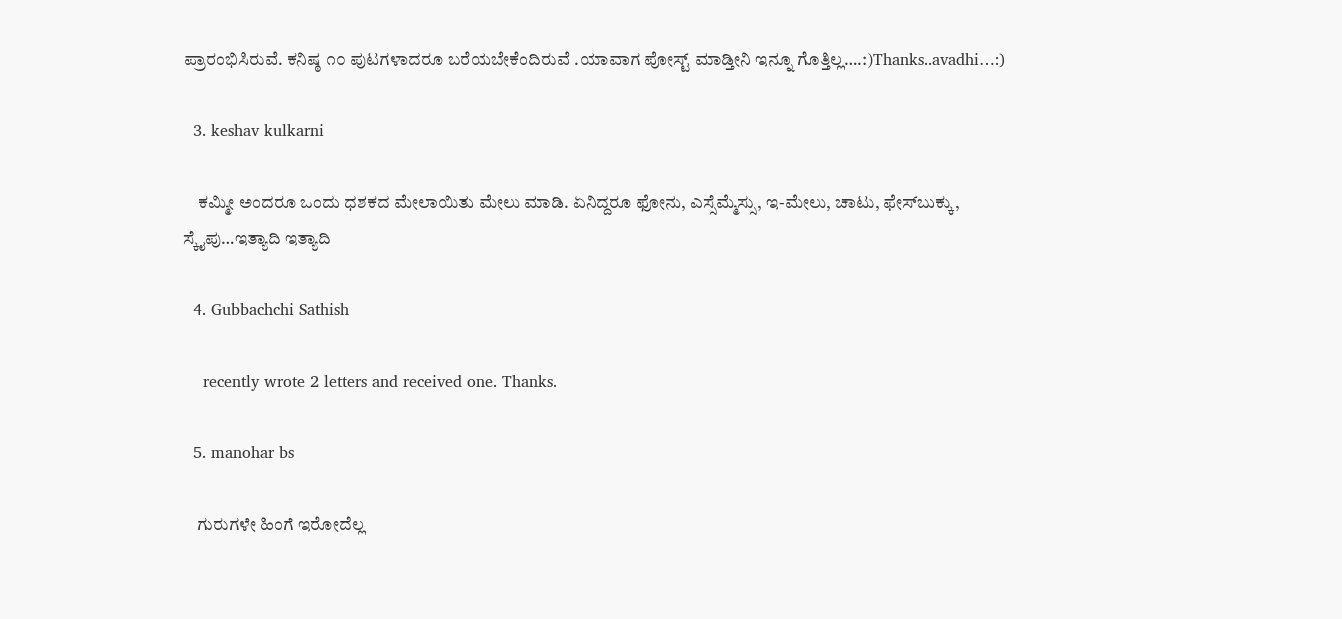ಪ್ರಾರಂಭಿಸಿರುವೆ. ಕನಿಷ್ಠ ೧೦ ಪುಟಗಳಾದರೂ ಬರೆಯಬೇಕೆಂದಿರುವೆ .ಯಾವಾಗ ಪೋಸ್ಟ್ ಮಾಡ್ತೀನಿ ಇನ್ನೂ ಗೊತ್ತಿಲ್ಲ….:)Thanks..avadhi…:)

  3. keshav kulkarni

    ಕಮ್ಮೀ ಅಂದರೂ ಒಂದು ಧಶಕದ ಮೇಲಾಯಿತು ಮೇಲು ಮಾಡಿ. ಏನಿದ್ದರೂ ಫೋನು, ಎಸ್ಸೆಮ್ಮೆಸ್ಸು, ಇ-ಮೇಲು, ಚಾಟು, ಫೇಸ್‍ಬುಕ್ಕು, ಸ್ಕೈಪು…ಇತ್ಯಾದಿ ಇತ್ಯಾದಿ

  4. Gubbachchi Sathish

    recently wrote 2 letters and received one. Thanks.

  5. manohar bs

    ಗುರುಗಳೇ ಹಿಂಗೆ ಇರೋದೆಲ್ಲ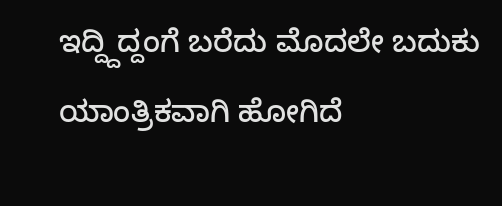ಇದ್ದ್ದಿದ್ದಂಗೆ ಬರೆದು ಮೊದಲೇ ಬದುಕು ಯಾಂತ್ರಿಕವಾಗಿ ಹೋಗಿದೆ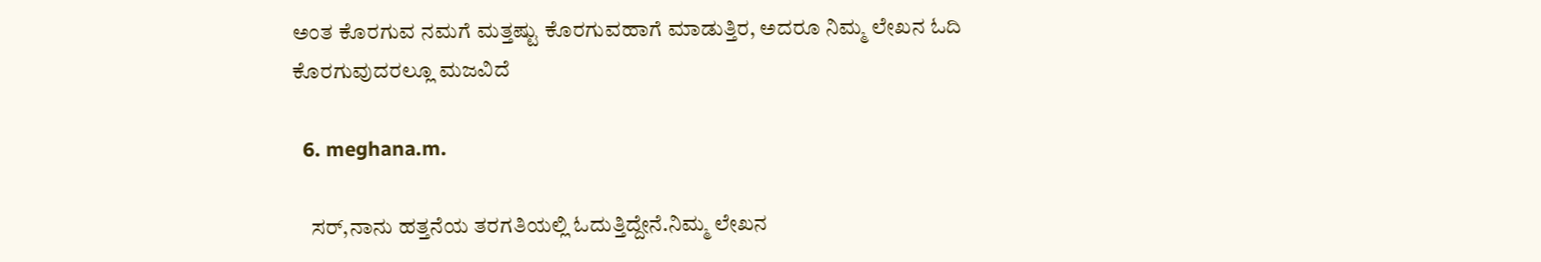ಅಂತ ಕೊರಗುವ ನಮಗೆ ಮತ್ತಷ್ಟು ಕೊರಗುವಹಾಗೆ ಮಾಡುತ್ತಿರ, ಅದರೂ ನಿಮ್ಮ ಲೇಖನ ಓದಿ ಕೊರಗುವುದರಲ್ಲೂ ಮಜವಿದೆ

  6. meghana.m.

    ಸರ್,ನಾನು ಹತ್ತನೆಯ ತರಗತಿಯಲ್ಲಿ ಓದುತ್ತಿದ್ದೇನೆ.ನಿಮ್ಮ ಲೇಖನ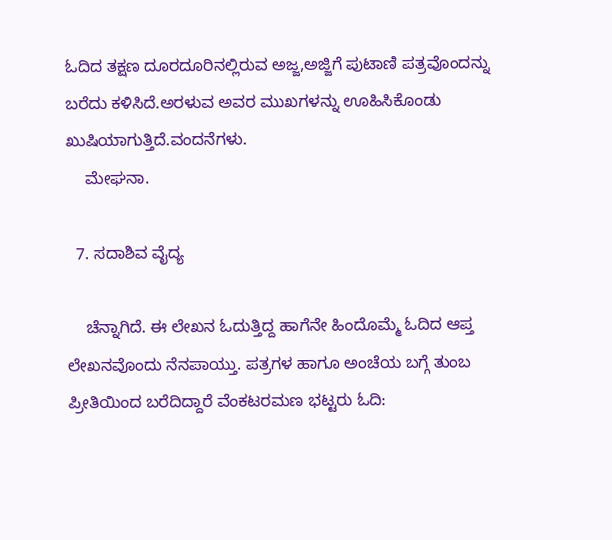ಓದಿದ ತಕ್ಷಣ ದೂರದೂರಿನಲ್ಲಿರುವ ಅಜ್ಜ,ಅಜ್ಜಿಗೆ ಪುಟಾಣಿ ಪತ್ರವೊಂದನ್ನು ಬರೆದು ಕಳಿಸಿದೆ.ಅರಳುವ ಅವರ ಮುಖಗಳನ್ನು ಊಹಿಸಿಕೊಂಡು ಖುಷಿಯಾಗುತ್ತಿದೆ.ವಂದನೆಗಳು.
    ಮೇಘನಾ.

  7. ಸದಾಶಿವ ವೈದ್ಯ

    ಚೆನ್ನಾಗಿದೆ. ಈ ಲೇಖನ ಓದುತ್ತಿದ್ದ ಹಾಗೆನೇ ಹಿಂದೊಮ್ಮೆ ಓದಿದ ಆಪ್ತ ಲೇಖನವೊಂದು ನೆನಪಾಯ್ತು. ಪತ್ರಗಳ ಹಾಗೂ ಅಂಚೆಯ ಬಗ್ಗೆ ತುಂಬ ಪ್ರೀತಿಯಿಂದ ಬರೆದಿದ್ದಾರೆ ವೆಂಕಟರಮಣ ಭಟ್ಟರು ಓದಿ: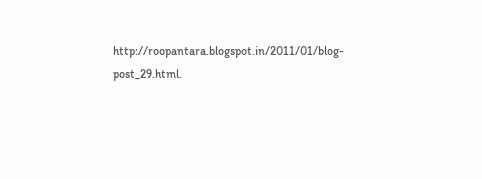http://roopantara.blogspot.in/2011/01/blog-post_29.html.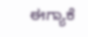ಈಗ್ಯಾಕೆ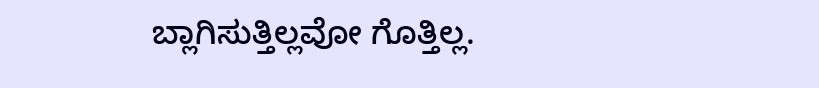ಬ್ಲಾಗಿಸುತ್ತಿಲ್ಲವೋ ಗೊತ್ತಿಲ್ಲ.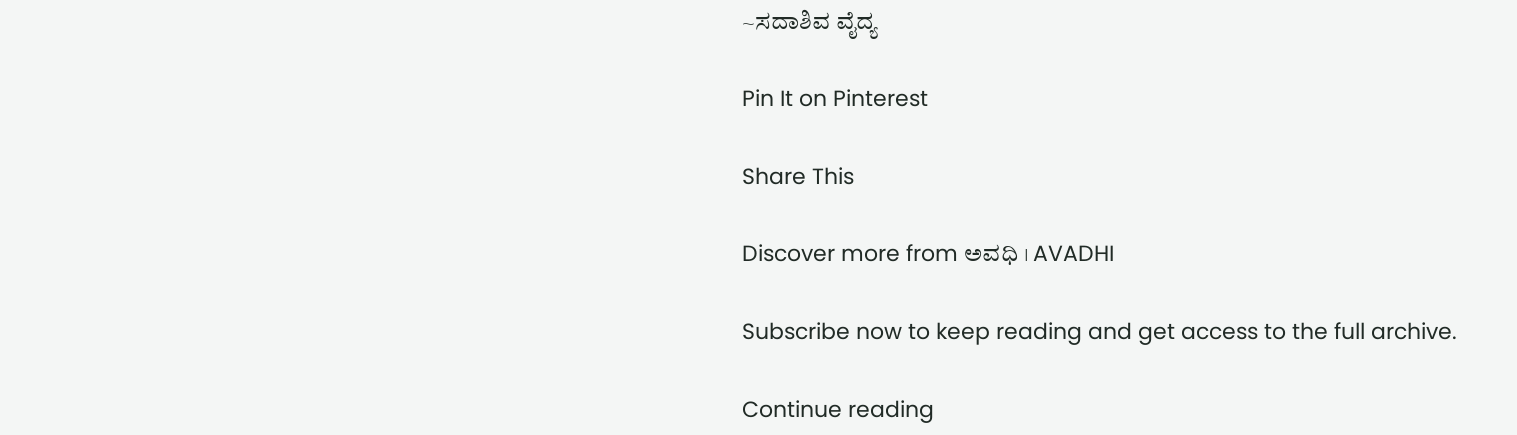~ಸದಾಶಿವ ವೈದ್ಯ

Pin It on Pinterest

Share This

Discover more from ಅವಧಿ । AVADHI

Subscribe now to keep reading and get access to the full archive.

Continue reading